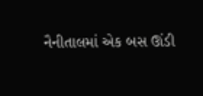નૈનીતાલમાં એક બસ ઊંડી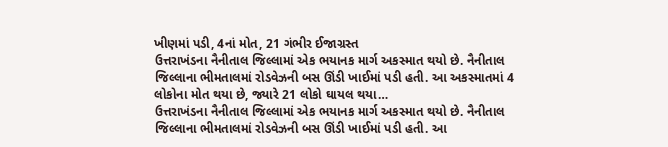ખીણમાં પડી, 4નાં મોત, 21 ગંભીર ઈજાગ્રસ્ત
ઉત્તરાખંડના નૈનીતાલ જિલ્લામાં એક ભયાનક માર્ગ અકસ્માત થયો છે. નૈનીતાલ જિલ્લાના ભીમતાલમાં રોડવેઝની બસ ઊંડી ખાઈમાં પડી હતી. આ અકસ્માતમાં 4 લોકોના મોત થયા છે, જ્યારે 21 લોકો ઘાયલ થયા…
ઉત્તરાખંડના નૈનીતાલ જિલ્લામાં એક ભયાનક માર્ગ અકસ્માત થયો છે. નૈનીતાલ જિલ્લાના ભીમતાલમાં રોડવેઝની બસ ઊંડી ખાઈમાં પડી હતી. આ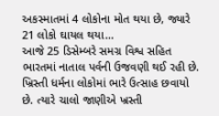અકસ્માતમાં 4 લોકોના મોત થયા છે, જ્યારે 21 લોકો ઘાયલ થયા…
આજે 25 ડિસેમ્બરે સમગ્ર વિશ્વ સહિત ભારતમાં નાતાલ પર્વની ઉજવણી થઈ રહી છે. ખ્રિસ્તી ધર્મના લોકોમાં ભારે ઉત્સાહ છવાયો છે. ત્યારે ચાલો જાણીએ ખ્રસ્તી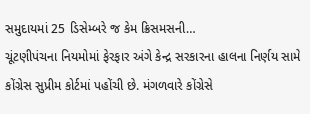સમુદાયમાં 25 ડિસેમ્બરે જ કેમ ક્રિસમસની…
ચૂંટણીપંચના નિયમોમાં ફેરફાર અંગે કેન્દ્ર સરકારના હાલના નિર્ણય સામે કોંગ્રેસ સુપ્રીમ કોર્ટમાં પહોંચી છે. મંગળવારે કોંગ્રેસે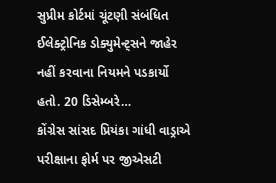સુપ્રીમ કોર્ટમાં ચૂંટણી સંબંધિત ઈલેક્ટ્રોનિક ડોક્યુમેન્ટ્સને જાહેર નહીં કરવાના નિયમને પડકાર્યો હતો. 20 ડિસેમ્બરે…
કોંગ્રેસ સાંસદ પ્રિયંકા ગાંધી વાડ્રાએ પરીક્ષાના ફોર્મ પર જીએસટી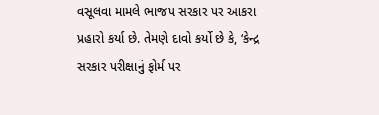વસૂલવા મામલે ભાજપ સરકાર પર આકરા પ્રહારો કર્યા છે. તેમણે દાવો કર્યો છે કે, ‘કેન્દ્ર સરકાર પરીક્ષાનું ફોર્મ પર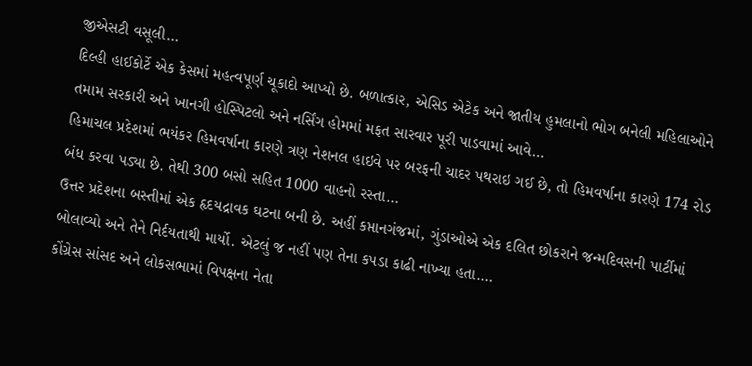જીએસટી વસૂલી…
દિલ્હી હાઈકોર્ટે એક કેસમાં મહત્વપૂર્ણ ચૂકાદો આપ્યો છે. બળાત્કાર, એસિડ એટેક અને જાતીય હુમલાનો ભોગ બનેલી મહિલાઓને તમામ સરકારી અને ખાનગી હોસ્પિટલો અને નર્સિંગ હોમમાં મફત સારવાર પૂરી પાડવામાં આવે…
હિમાચલ પ્રદેશમાં ભયંકર હિમવર્ષાના કારણે ત્રણ નેશનલ હાઇવે પર બરફની ચાદર પથરાઇ ગઈ છે, તો હિમવર્ષાના કારણે 174 રોડ બંધ કરવા પડ્યા છે. તેથી 300 બસો સહિત 1000 વાહનો રસ્તા…
ઉત્તર પ્રદેશના બસ્તીમાં એક હૃદયદ્રાવક ઘટના બની છે. અહીં કપ્તાનગંજમાં, ગુંડાઓએ એક દલિત છોકરાને જન્મદિવસની પાર્ટીમાં બોલાવ્યો અને તેને નિર્દયતાથી માર્યો. એટલું જ નહીં પણ તેના કપડા કાઢી નાખ્યા હતા.…
કોંગ્રેસ સાંસદ અને લોકસભામાં વિપક્ષના નેતા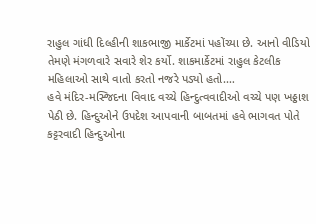રાહુલ ગાંધી દિલ્હીની શાકભાજી માર્કેટમાં પહોંચ્યા છે. આનો વીડિયો તેમણે મંગળવારે સવારે શેર કર્યો. શાકમાર્કેટમાં રાહુલ કેટલીક મહિલાઓ સાથે વાતો કરતો નજરે પડ્યો હતો.…
હવે મંદિર-મસ્જિદના વિવાદ વચ્ચે હિન્દુત્વવાદીઓ વચ્ચે પણ ખઠ્ઠાશ પેઠી છે. હિન્દુઓને ઉપદેશ આપવાની બાબતમાં હવે ભાગવત પોતે કટ્ટરવાદી હિન્દુઓના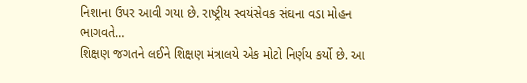નિશાના ઉપર આવી ગયા છે. રાષ્ટ્રીય સ્વયંસેવક સંઘના વડા મોહન ભાગવતે…
શિક્ષણ જગતને લઈને શિક્ષણ મંત્રાલયે એક મોટો નિર્ણય કર્યો છે. આ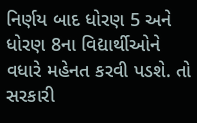નિર્ણય બાદ ધોરણ 5 અને ધોરણ 8ના વિદ્યાર્થીઓને વધારે મહેનત કરવી પડશે. તો સરકારી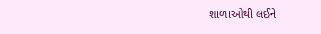શાળાઓથી લઈને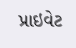પ્રાઇવેટ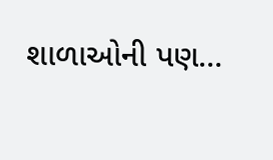શાળાઓની પણ…